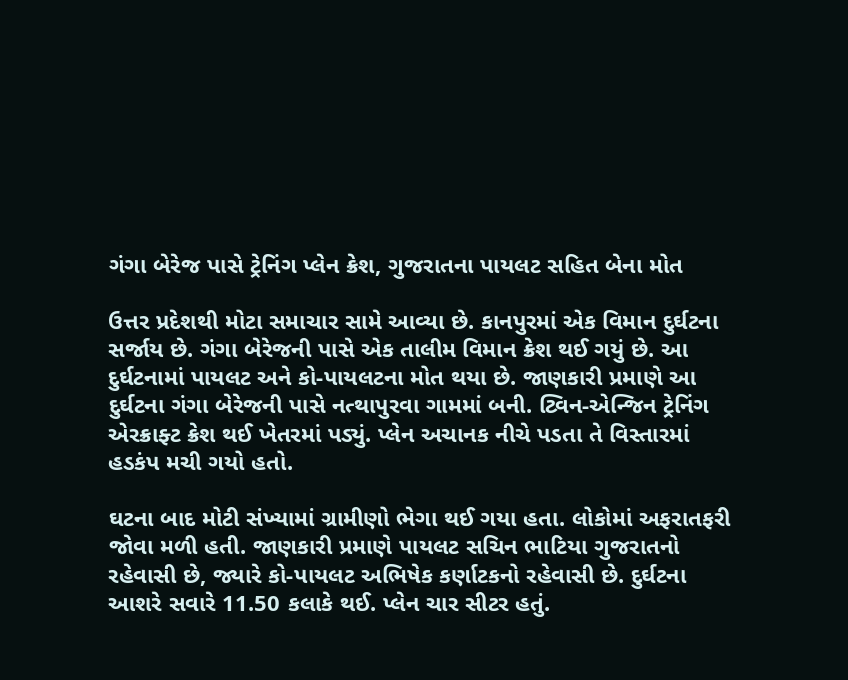ગંગા બેરેજ પાસે ટ્રેનિંગ પ્લેન ક્રેશ, ગુજરાતના પાયલટ સહિત બેના મોત

ઉત્તર પ્રદેશથી મોટા સમાચાર સામે આવ્યા છે. કાનપુરમાં એક વિમાન દુર્ઘટના સર્જાય છે. ગંગા બેરેજની પાસે એક તાલીમ વિમાન ક્રેશ થઈ ગયું છે. આ દુર્ઘટનામાં પાયલટ અને કો-પાયલટના મોત થયા છે. જાણકારી પ્રમાણે આ દુર્ઘટના ગંગા બેરેજની પાસે નત્થાપુરવા ગામમાં બની. ટ્વિન-એન્જિન ટ્રેનિંગ એરક્રાફ્ટ ક્રેશ થઈ ખેતરમાં પડ્યું. પ્લેન અચાનક નીચે પડતા તે વિસ્તારમાં હડકંપ મચી ગયો હતો.

ઘટના બાદ મોટી સંખ્યામાં ગ્રામીણો ભેગા થઈ ગયા હતા. લોકોમાં અફરાતફરી જોવા મળી હતી. જાણકારી પ્રમાણે પાયલટ સચિન ભાટિયા ગુજરાતનો રહેવાસી છે, જ્યારે કો-પાયલટ અભિષેક કર્ણાટકનો રહેવાસી છે. દુર્ઘટના આશરે સવારે 11.50 કલાકે થઈ. પ્લેન ચાર સીટર હતું.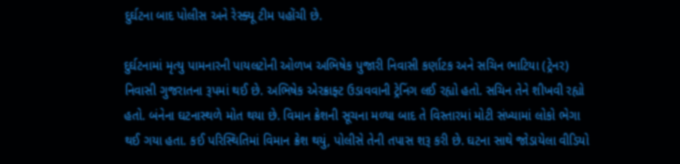દુર્ઘટના બાદ પોલીસ અને રેસ્ક્યૂ ટીમ પહોંચી છે.

દુર્ઘટનામાં મૃત્યુ પામનારની પાયલટોની ઓળખ અભિષેક પુજારી નિવાસી કર્ણાટક અને સચિન ભાટિયા (ટ્રેનર) નિવાસી ગુજરાતના રૂપમાં થઈ છે. અભિષેક એરક્રાફ્ટ ઉડાવવાની ટ્રેનિંગ લઈ રહ્યો હતો. સચિન તેને શીખવી રહ્યો હતો. બંનેના ઘટનાસ્થળે મોત થયા છે. વિમાન ક્રેશની સૂચના મળ્યા બાદ તે વિસ્તારમાં મોટી સંખ્યામાં લોકો ભેગા થઈ ગયા હતા. કઈ પરિસ્થિતિમાં વિમાન ક્રેશ થયું, પોલીસે તેની તપાસ શરૂ કરી છે. ઘટના સાથે જોડાયેલા વીડિયો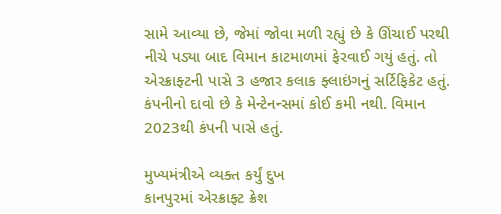સામે આવ્યા છે, જેમાં જોવા મળી રહ્યું છે કે ઊંચાઈ પરથી નીચે પડ્યા બાદ વિમાન કાટમાળમાં ફેરવાઈ ગયું હતું. તો એરક્રાફ્ટની પાસે 3 હજાર કલાક ફ્લાઇંગનું સર્ટિફિકેટ હતું. કંપનીનો દાવો છે કે મેન્ટેનન્સમાં કોઈ કમી નથી. વિમાન 2023થી કંપની પાસે હતું.

મુખ્યમંત્રીએ વ્યક્ત કર્યું દુખ
કાનપુરમાં એરક્રાફ્ટ ક્રેશ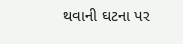થવાની ઘટના પર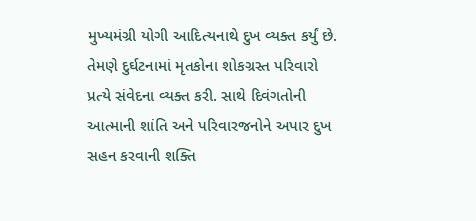મુખ્યમંગ્રી યોગી આદિત્યનાથે દુખ વ્યક્ત કર્યું છે. તેમણે દુર્ઘટનામાં મૃતકોના શોકગ્રસ્ત પરિવારો પ્રત્યે સંવેદના વ્યક્ત કરી. સાથે દિવંગતોની આત્માની શાંતિ અને પરિવારજનોને અપાર દુખ સહન કરવાની શક્તિ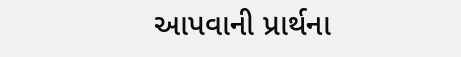આપવાની પ્રાર્થના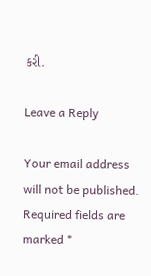કરી.

Leave a Reply

Your email address will not be published. Required fields are marked *